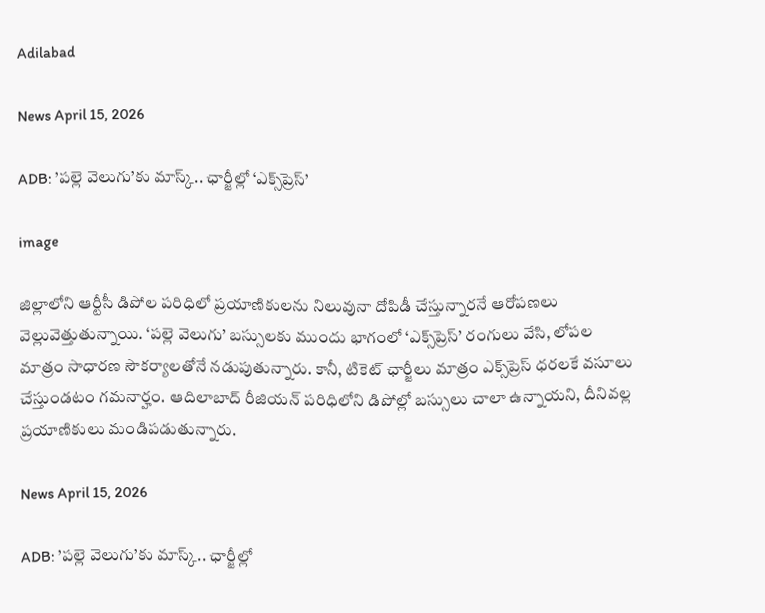Adilabad

News April 15, 2026

ADB: ’పల్లె వెలుగు’కు మాస్క్.. ఛార్జీల్లో ‘ఎక్స్‌ప్రెస్’

image

జిల్లాలోని ఆర్టీసీ డిపోల పరిధిలో ప్రయాణికులను నిలువునా దోపిడీ చేస్తున్నారనే ఆరోపణలు వెల్లువెత్తుతున్నాయి. ‘పల్లె వెలుగు’ బస్సులకు ముందు భాగంలో ‘ఎక్స్‌ప్రెస్’ రంగులు వేసి, లోపల మాత్రం సాధారణ సౌకర్యాలతోనే నడుపుతున్నారు. కానీ, టికెట్ ఛార్జీలు మాత్రం ఎక్స్‌ప్రెస్ ధరలకే వసూలు చేస్తుండటం గమనార్హం. ఆదిలాబాద్ రీజియన్ పరిధిలోని డిపోల్లో బస్సులు చాలా ఉన్నాయని, దీనివల్ల ప్రయాణికులు మండిపడుతున్నారు.

News April 15, 2026

ADB: ’పల్లె వెలుగు’కు మాస్క్.. ఛార్జీల్లో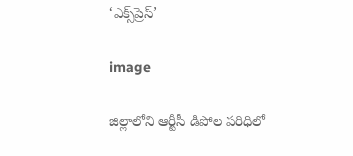‘ఎక్స్‌ప్రెస్’

image

జిల్లాలోని ఆర్టీసీ డిపోల పరిధిలో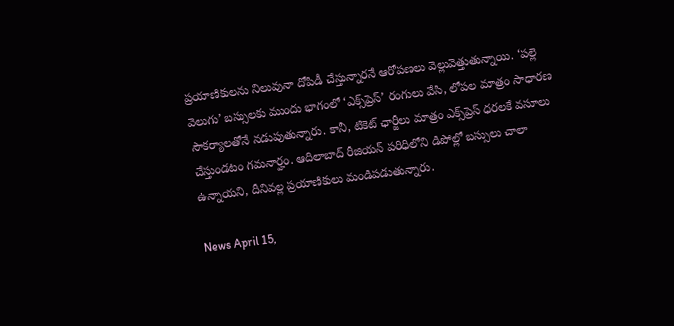ప్రయాణికులను నిలువునా దోపిడీ చేస్తున్నారనే ఆరోపణలు వెల్లువెత్తుతున్నాయి. ‘పల్లె వెలుగు’ బస్సులకు ముందు భాగంలో ‘ఎక్స్‌ప్రెస్’ రంగులు వేసి, లోపల మాత్రం సాధారణ సౌకర్యాలతోనే నడుపుతున్నారు. కానీ, టికెట్ ఛార్జీలు మాత్రం ఎక్స్‌ప్రెస్ ధరలకే వసూలు చేస్తుండటం గమనార్హం. ఆదిలాబాద్ రీజియన్ పరిధిలోని డిపోల్లో బస్సులు చాలా ఉన్నాయని, దీనివల్ల ప్రయాణికులు మండిపడుతున్నారు.

News April 15,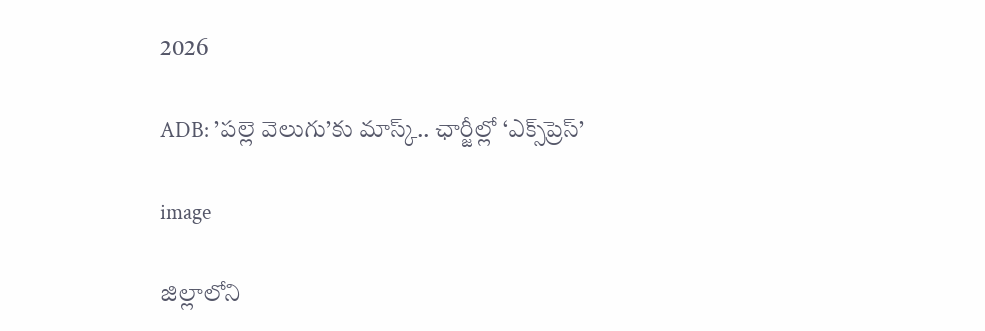2026

ADB: ’పల్లె వెలుగు’కు మాస్క్.. ఛార్జీల్లో ‘ఎక్స్‌ప్రెస్’

image

జిల్లాలోని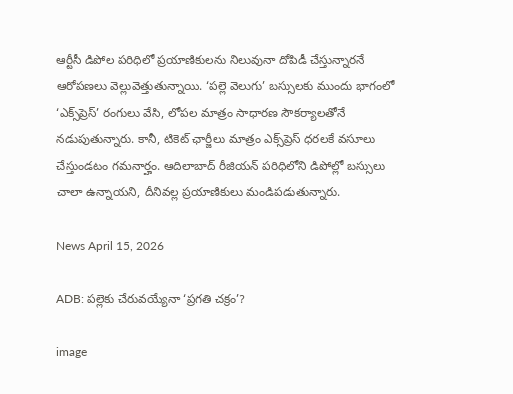ఆర్టీసీ డిపోల పరిధిలో ప్రయాణికులను నిలువునా దోపిడీ చేస్తున్నారనే ఆరోపణలు వెల్లువెత్తుతున్నాయి. ‘పల్లె వెలుగు’ బస్సులకు ముందు భాగంలో ‘ఎక్స్‌ప్రెస్’ రంగులు వేసి, లోపల మాత్రం సాధారణ సౌకర్యాలతోనే నడుపుతున్నారు. కానీ, టికెట్ ఛార్జీలు మాత్రం ఎక్స్‌ప్రెస్ ధరలకే వసూలు చేస్తుండటం గమనార్హం. ఆదిలాబాద్ రీజియన్ పరిధిలోని డిపోల్లో బస్సులు చాలా ఉన్నాయని, దీనివల్ల ప్రయాణికులు మండిపడుతున్నారు.

News April 15, 2026

ADB: పల్లెకు చేరువయ్యేనా ‘ప్రగతి చక్రం’?

image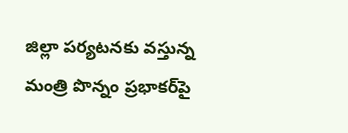జిల్లా పర్యటనకు వస్తున్న మంత్రి పొన్నం ప్రభాకర్‌పై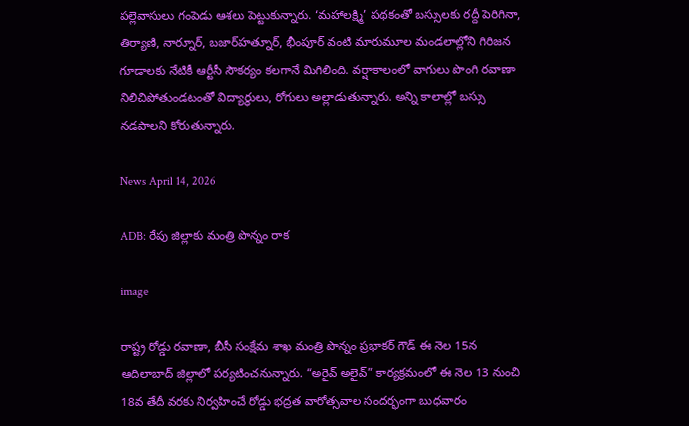పల్లెవాసులు గంపెడు ఆశలు పెట్టుకున్నారు. ‘మహాలక్ష్మి’ పథకంతో బస్సులకు రద్దీ పెరిగినా, తిర్యాణి, నార్నూర్, బజార్‌హత్నూర్, భీంపూర్ వంటి మారుమూల మండలాల్లోని గిరిజన గూడాలకు నేటికీ ఆర్టీసీ సౌకర్యం కలగానే మిగిలింది. వర్షాకాలంలో వాగులు పొంగి రవాణా నిలిచిపోతుండటంతో విద్యార్థులు, రోగులు అల్లాడుతున్నారు. అన్ని కాలాల్లో బస్సు నడపాలని కోరుతున్నారు.

News April 14, 2026

ADB: రేపు జిల్లాకు మంత్రి పొన్నం రాక

image

రాష్ట్ర రోడ్డు రవాణా, బీసీ సంక్షేమ శాఖ మంత్రి పొన్నం ప్రభాకర్ గౌడ్ ఈ నెల 15న ఆదిలాబాద్ జిల్లాలో పర్యటించనున్నారు. “అరైవ్ అలైవ్” కార్యక్రమంలో ఈ నెల 13 నుంచి 18వ తేదీ వరకు నిర్వహించే రోడ్డు భద్రత వారోత్సవాల సందర్భంగా బుధవారం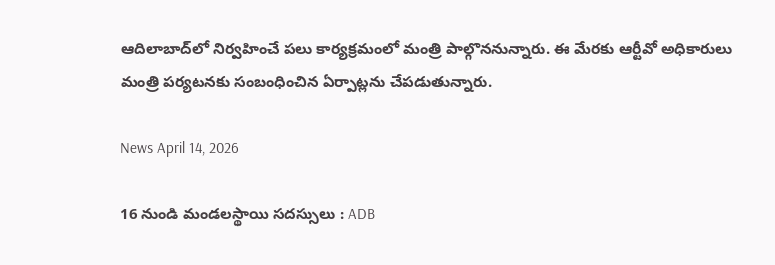ఆదిలాబాద్‌లో నిర్వహించే పలు కార్యక్రమంలో మంత్రి పాల్గొననున్నారు. ఈ మేరకు ఆర్టీవో అధికారులు మంత్రి పర్యటనకు సంబంధించిన ఏర్పాట్లను చేపడుతున్నారు.

News April 14, 2026

16 నుండి మండలస్థాయి సదస్సులు : ADB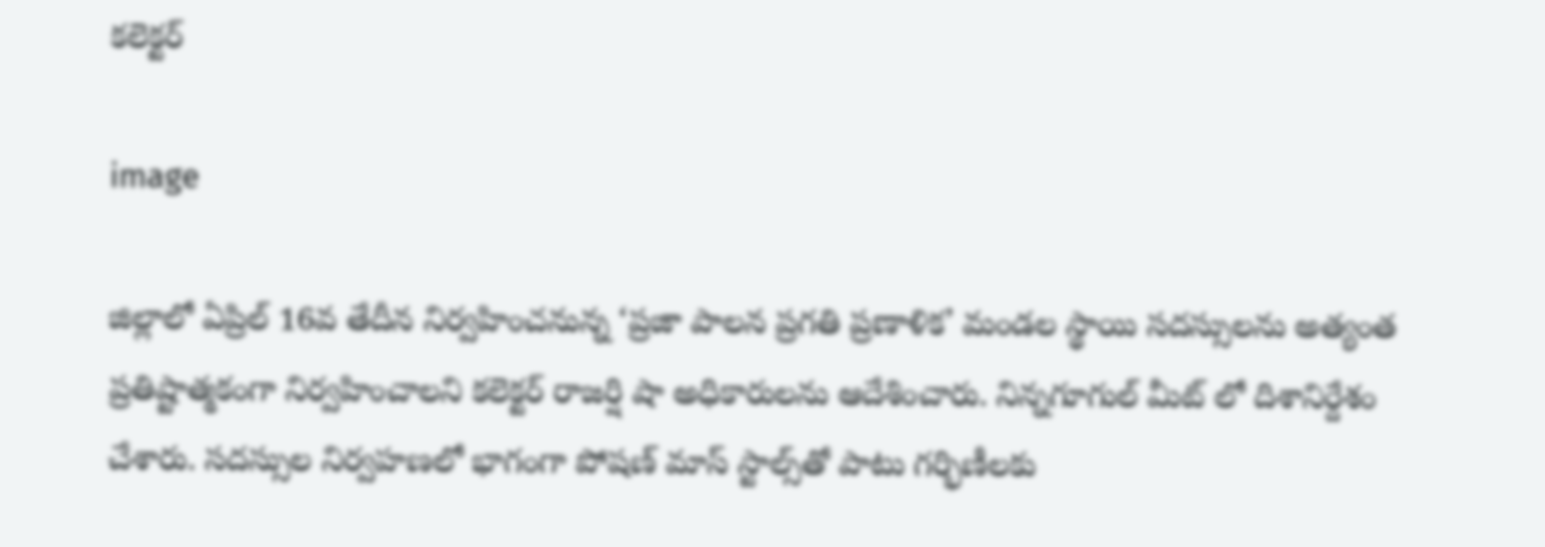కలెక్టర్

image

జిల్లాలో ఏప్రిల్ 16వ తేదీన నిర్వహించనున్న ‘ప్రజా పాలన ప్రగతి ప్రణాళిక’ మండల స్థాయి సదస్సులను అత్యంత ప్రతిష్టాత్మకంగా నిర్వహించాలని కలెక్టర్ రాజర్షి షా అధికారులను ఆదేశించారు. నిన్నగూగుల్ మీట్ లో దిశానిర్దేశం చేశారు. సదస్సుల నిర్వహణలో భాగంగా పోషణ్ మాస్ స్టాల్స్‌తో పాటు గర్భిణీలకు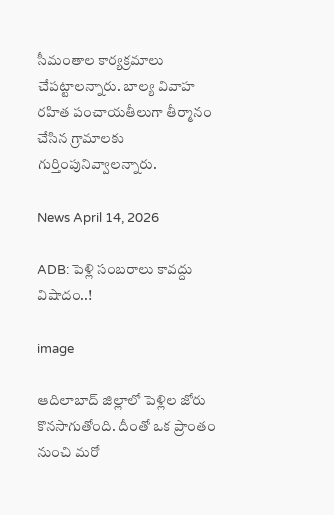సీమంతాల కార్యక్రమాలు చేపట్టాలన్నారు. బాల్య వివాహ రహిత పంచాయతీలుగా తీర్మానం చేసిన గ్రామాలకు గుర్తింపునివ్వాలన్నారు.

News April 14, 2026

ADB: పెళ్లి సంబరాలు కావద్దు విషాదం..!

image

ఆదిలాబాద్ జిల్లాలో పెళ్లిల జోరు కొనసాగుతోంది. దీంతో ఒక ప్రాంతం నుంచి మరో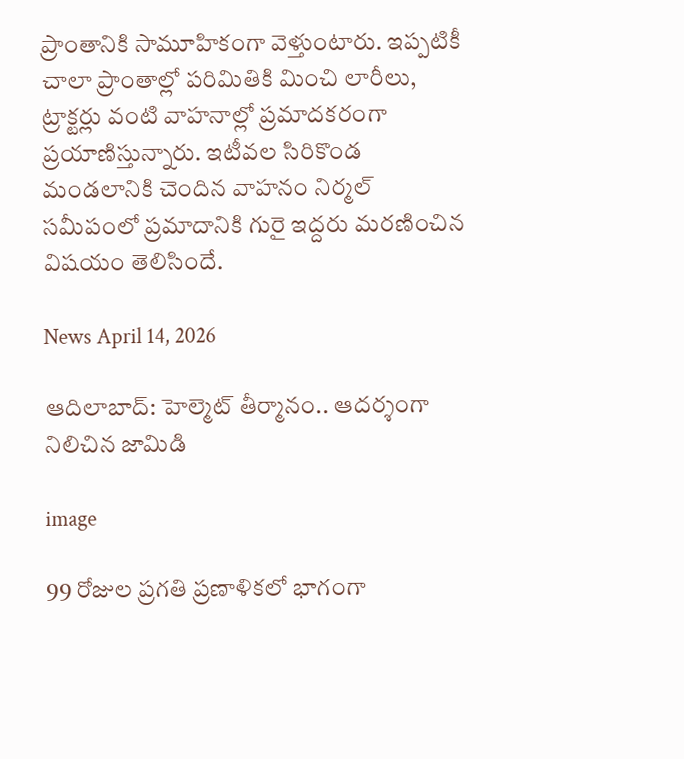ప్రాంతానికి సామూహికంగా వెళ్తుంటారు. ఇప్పటికీ చాలా ప్రాంతాల్లో పరిమితికి మించి లారీలు, ట్రాక్టర్లు వంటి వాహనాల్లో ప్రమాదకరంగా ప్రయాణిస్తున్నారు. ఇటీవల సిరికొండ మండలానికి చెందిన వాహనం నిర్మల్ సమీపంలో ప్రమాదానికి గురై ఇద్దరు మరణించిన విషయం తెలిసిందే.

News April 14, 2026

ఆదిలాబాద్: హెల్మెట్ తీర్మానం.. ఆదర్శంగా నిలిచిన జామిడి

image

99 రోజుల ప్రగతి ప్రణాళికలో భాగంగా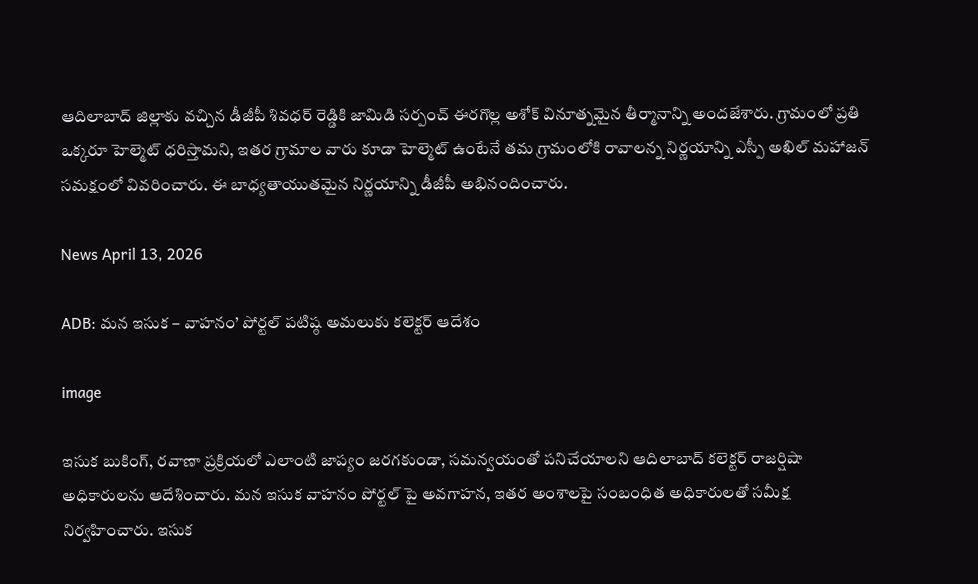ఆదిలాబాద్ జిల్లాకు వచ్చిన డీజీపీ శివధర్ రెడ్డికి జామిడి సర్పంచ్ ఈరగొల్ల అశోక్ వినూత్నమైన తీర్మానాన్ని అందజేశారు. గ్రామంలో ప్రతి ఒక్కరూ హెల్మెట్ ధరిస్తామని, ఇతర గ్రామాల వారు కూడా హెల్మెట్ ఉంటేనే తమ గ్రామంలోకి రావాలన్న నిర్ణయాన్ని ఎస్పీ అఖిల్ మహాజన్ సమక్షంలో వివరించారు. ఈ బాధ్యతాయుతమైన నిర్ణయాన్ని డీజీపీ అభినందించారు.

News April 13, 2026

ADB: మన ఇసుక – వాహనం’ పోర్టల్ పటిష్ఠ అమలుకు కలెక్టర్ ఆదేశం

image

ఇసుక బుకింగ్, రవాణా ప్రక్రియలో ఎలాంటి జాప్యం జరగకుండా, సమన్వయంతో పనిచేయాలని ఆదిలాబాద్ కలెక్టర్ రాజర్షిషా అధికారులను ఆదేశించారు. మన ఇసుక వాహనం పోర్టల్ పై అవగాహన, ఇతర అంశాలపై సంబంధిత అధికారులతో సమీక్ష నిర్వహించారు. ఇసుక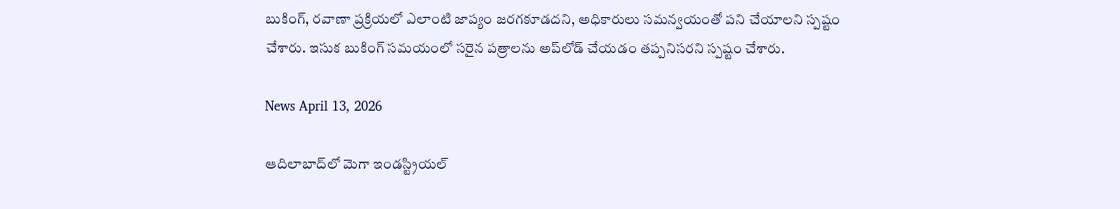బుకింగ్, రవాణా ప్రక్రియలో ఎలాంటి జాప్యం జరగకూడదని, అధికారులు సమన్వయంతో పని చేయాలని స్పష్టం చేశారు. ఇసుక బుకింగ్ సమయంలో సరైన పత్రాలను అప్‌లోడ్ చేయడం తప్పనిసరని స్పష్టం చేశారు.

News April 13, 2026

ఆదిలాబాద్‌లో మెగా ఇండస్ట్రియల్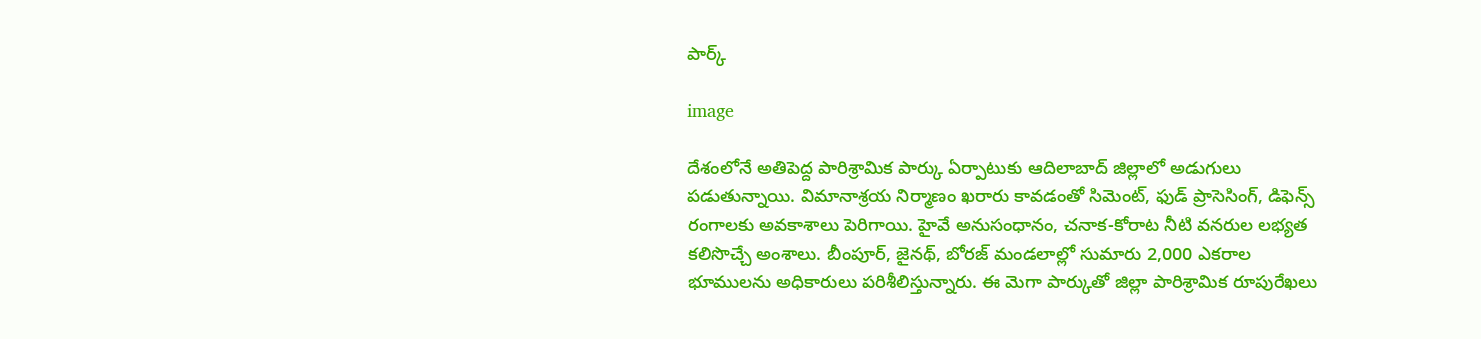పార్క్

image

దేశంలోనే అతిపెద్ద పారిశ్రామిక పార్కు ఏర్పాటుకు ఆదిలాబాద్ జిల్లాలో అడుగులు పడుతున్నాయి. విమానాశ్రయ నిర్మాణం ఖరారు కావడంతో సిమెంట్, ఫుడ్ ప్రాసెసింగ్, డిఫెన్స్ రంగాలకు అవకాశాలు పెరిగాయి. హైవే అనుసంధానం, చనాక-కోరాట నీటి వనరుల లభ్యత కలిసొచ్చే అంశాలు. బీంపూర్, జైనథ్, బోరజ్ మండలాల్లో సుమారు 2,000 ఎకరాల భూములను అధికారులు పరిశీలిస్తున్నారు. ఈ మెగా పార్కుతో జిల్లా పారిశ్రామిక రూపురేఖలు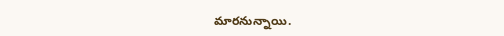మారనున్నాయి.